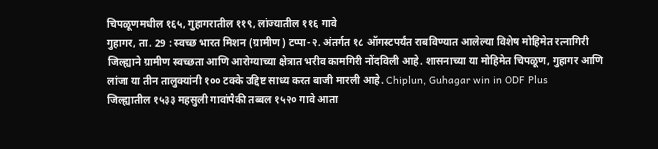चिपळूणमधील १६५, गुहागरातील ११९, लांज्यातील ११६ गावे
गुहागर, ता. 29 : स्वच्छ भारत मिशन (ग्रामीण) टप्पा-२. अंतर्गत १८ ऑगस्टपर्यंत राबविण्यात आलेल्या विशेष मोहिमेत रत्नागिरी जिल्ह्याने ग्रामीण स्वच्छता आणि आरोग्याच्या क्षेत्रात भरीव कामगिरी नोंदविली आहे. शासनाच्या या मोहिमेत चिपळूण, गुहागर आणि लांजा या तीन तालुक्यांनी १०० टक्के उद्दिष्ट साध्य करत बाजी मारली आहे. Chiplun, Guhagar win in ODF Plus
जिल्ह्यातील १५३३ महसुली गावांपैकी तब्बल १५२० गावे आता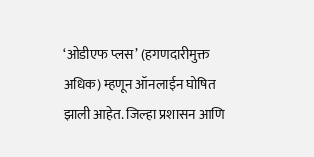‘ओडीएफ प्लस’ (हगणदारीमुक्त अधिक) म्हणून ऑनलाईन घोषित झाली आहेत. जिल्हा प्रशासन आणि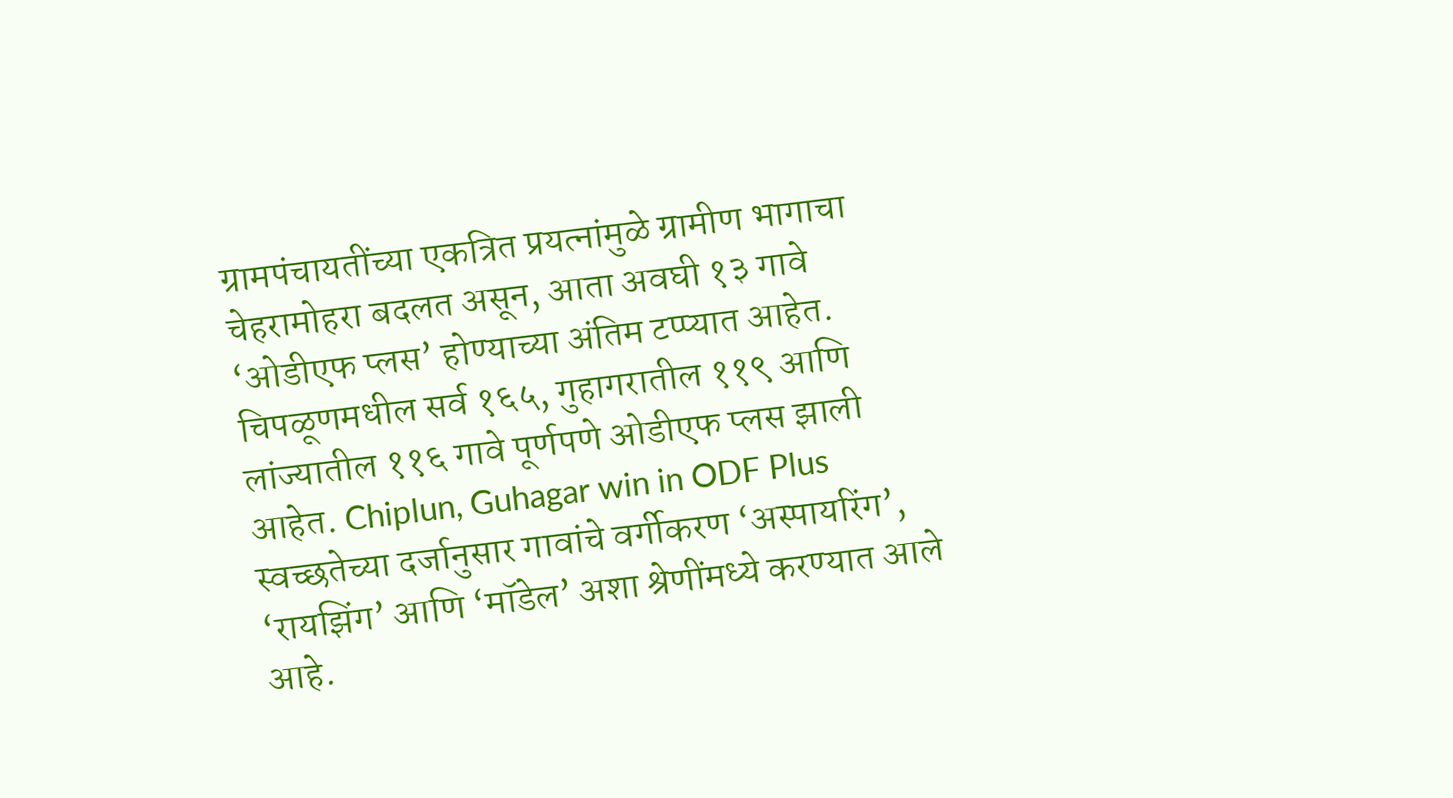ग्रामपंचायतींच्या एकत्रित प्रयत्नांमुळे ग्रामीण भागाचा चेहरामोहरा बदलत असून, आता अवघी १३ गावे ‘ओडीएफ प्लस’ होण्याच्या अंतिम टप्प्यात आहेत. चिपळूणमधील सर्व १६५, गुहागरातील ११९ आणि लांज्यातील ११६ गावे पूर्णपणे ओडीएफ प्लस झाली आहेत. Chiplun, Guhagar win in ODF Plus
स्वच्छतेच्या दर्जानुसार गावांचे वर्गीकरण ‘अस्पायरिंग’, ‘रायझिंग’ आणि ‘मॉडेल’ अशा श्रेणींमध्ये करण्यात आले आहे.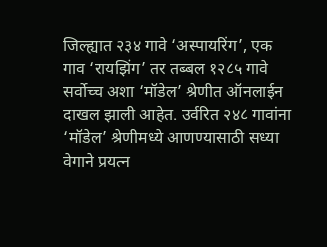जिल्ह्यात २३४ गावे ‘अस्पायरिंग’, एक गाव ‘रायझिंग’ तर तब्बल १२८५ गावे सर्वोच्च अशा ‘मॉडेल’ श्रेणीत ऑनलाईन दाखल झाली आहेत. उर्वरित २४८ गावांना ‘मॉडेल’ श्रेणीमध्ये आणण्यासाठी सध्या वेगाने प्रयत्न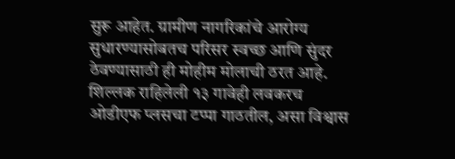सुरू आहेत. ग्रामीण नागरिकांचे आरोग्य सुधारण्यासोबतच परिसर स्वच्छ आणि सुंदर ठेवण्यासाठी ही मोहीम मोलाची ठरत आहे. शिल्लक राहिलेली १३ गावेही लवकरच ओडीएफ प्लसचा टप्पा गाठतील, असा विश्वास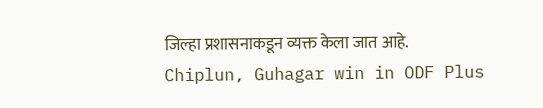जिल्हा प्रशासनाकडून व्यक्त केला जात आहे. Chiplun, Guhagar win in ODF Plus